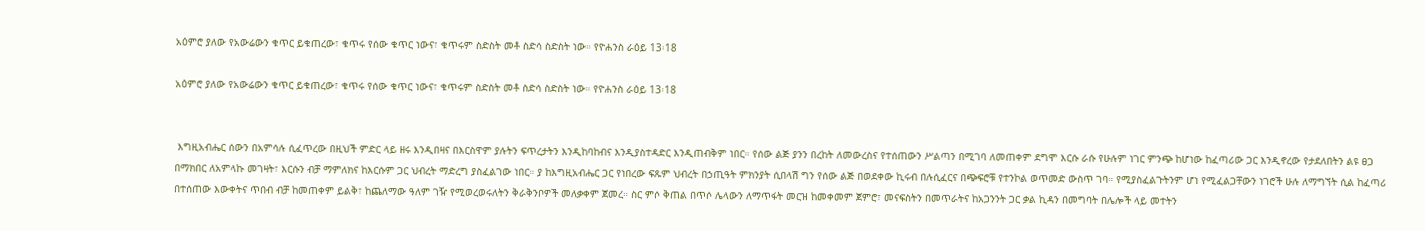አዕምሮ ያለው የአውሬውን ቁጥር ይቁጠረው፣ ቁጥሩ የሰው ቁጥር ነውና፣ ቁጥሩም ስድስት መቶ ስድሳ ስድስት ነው። የዮሐንስ ራዕይ 13፡18

አዕምሮ ያለው የአውሬውን ቁጥር ይቁጠረው፣ ቁጥሩ የሰው ቁጥር ነውና፣ ቁጥሩም ስድስት መቶ ስድሳ ስድስት ነው። የዮሐንስ ራዕይ 13፡18


 እግዚአብሔር ሰውን በአምሳሉ ሲፈጥረው በዚህች ምድር ላይ ዘሩ እንዲበዛና በእርስዋም ያሉትን ፍጥረታትን እንዲከባከብና እንዲያስተዳድር እንዲጠብቅም ነበር። የሰው ልጅ ያንን በረከት ለመውረስና የተሰጠውን ሥልጣን በሚገባ ለመጠቀም ደግሞ እርሱ ራሱ የሁሉም ነገር ምንጭ ከሆነው ከፈጣሪው ጋር እንዲኖረው የታደለበትን ልዩ ፀጋ በማክበር ለአምላኩ መገዛት፣ እርሱን ብቻ ማምለክና ከእርሱም ጋር ህብረት ማድረግ ያስፈልገው ነበር። ያ ከእግዚአብሔር ጋር የነበረው ፍጹም ህብረት በኃጢዓት ምክንያት ሲበላሽ ግን የሰው ልጅ በወደቀው ኪሩብ በሉሲፈርና በጭፍሮቹ የተንኮል ወጥመድ ውስጥ ገባ። የሚያስፈልጉትንም ሆነ የሚፈልጋቸውን ነገሮች ሁሉ ለማግኘት ሲል ከፈጣሪ በተሰጠው እውቀትና ጥበብ ብቻ ከመጠቀም ይልቅ፣ ከጨለማው ዓለም ገዥ የሚወረወሩለትን ቅራቅንቦዎች መለቃቀም ጀመረ። ስር ምሶ ቅጠል በጥሶ ሌላውን ለማጥፋት መርዝ ከመቀመም ጀምሮ፣ መናፍስትን በመጥራትና ከአጋንንት ጋር ቃል ኪዳን በመግባት በሌሎች ላይ መተትን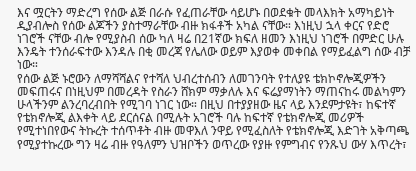እና ሟርትን ማድረግ የሰው ልጅ በራሱ የፈጠራቸው ሳይሆኑ በወደቁት መላእክት አማካይነት ዲያብሎስ የሰው ልጆችን ያስተማራቸው ብዙ ክፋቶች አካል ናቸው። እነዚህ ኋላ ቀርና የድሮ ነገሮች ናቸው ብሎ የሚያስብ ሰው ካለ ዛሬ በ21ኛው ክፍለ ዘመን እነዚህ ነገሮች በምድር ሁሉ እንዴት ተንሰራፍተው እንዳሉ በቂ መረጃ የሌለው ወይም እያወቀ መቀበል የማይፈልግ ሰው ብቻ ነው።
የሰው ልጅ ኑሮውን ለማሻሻልና የተሻለ ህብረተሰብን ለመገንባት የተለያዩ ቴክኮኖሎጂዎችን መፍጠሩና በነዚህም በመረዳት የስራን ሸክም ማቃለሉ እና ፍሬያማነትን ማጠናከሩ መልካምን ሁላችንም ልንረባረብበት የሚገባ ነገር ነው። በዚህ በተያያዘው ዜና ላይ እንደምታዩት፣ ከፍተኛ የቴክኖሎጂ ልእቀት ላይ ደርሰናል በሚሉት አገሮች ባሉ ከፍተኛ የቴክኖሎጂ መሪዎች የሚተነበየውና ትኩረት ተሰጥቶት ብዙ መዋእለ ንዋይ የሚፈስለት የቴክኖሎጂ እድገት አቅጣጫ የሚያተኩረው ግን ዛሬ ብዙ የዓለምን ህዝቦችን ወጥረው የያዙ የምግብና የንጹህ ውሃ እጥረት፣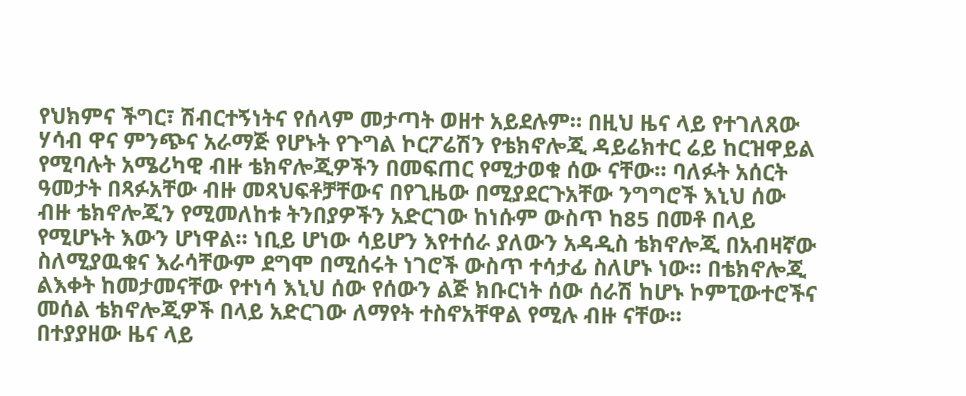የህክምና ችግር፣ ሽብርተኝነትና የሰላም መታጣት ወዘተ አይደሉም። በዚህ ዜና ላይ የተገለጸው ሃሳብ ዋና ምንጭና አራማጅ የሆኑት የጉግል ኮርፖሬሽን የቴክኖሎጂ ዳይሬክተር ሬይ ከርዝዋይል የሚባሉት አሜሪካዊ ብዙ ቴክኖሎጂዎችን በመፍጠር የሚታወቁ ሰው ናቸው። ባለፉት አሰርት ዓመታት በጻፉአቸው ብዙ መጻህፍቶቻቸውና በየጊዜው በሚያደርጉአቸው ንግግሮች እኒህ ሰው ብዙ ቴክኖሎጂን የሚመለከቱ ትንበያዎችን አድርገው ከነሱም ውስጥ ከ85 በመቶ በላይ የሚሆኑት እውን ሆነዋል። ነቢይ ሆነው ሳይሆን እየተሰራ ያለውን አዳዲስ ቴክኖሎጂ በአብዛኛው ስለሚያዉቁና እራሳቸውም ደግሞ በሚሰሩት ነገሮች ውስጥ ተሳታፊ ስለሆኑ ነው። በቴክኖሎጂ ልእቀት ከመታመናቸው የተነሳ እኒህ ሰው የሰውን ልጅ ክቡርነት ሰው ሰራሽ ከሆኑ ኮምፒውተሮችና መሰል ቴክኖሎጂዎች በላይ አድርገው ለማየት ተስኖአቸዋል የሚሉ ብዙ ናቸው።
በተያያዘው ዜና ላይ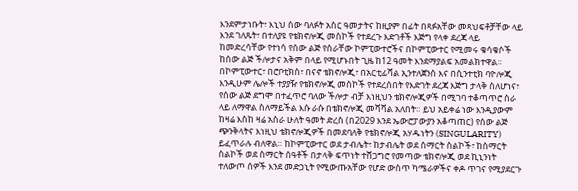እንደምታነቡት፣ እኒህ ሰው ባለፉት አስር ዓመታትና ከዚያም በፊት በጻፉአቸው መጻህፍቶቻቸው ላይ እንደ ገለጹት፣ በተለያዩ የቴክኖሎጂ መስኮች የተደረጉ እድገቶች እጅግ የላቀ ደረጃ ላይ ከመድረሳቸው የተነሳ የሰው ልጅ የሰራቸው ኮምፒውተሮችና በኮምፒውተር የሚመሩ ቁሳቁሶች ከሰው ልጅ ችሎታና አቅም በላይ የሚሆኑበት ጊዜ ከ12 ዓመት እንደማያልፍ አመልክተዋል። በኮምፒውተር፣ በሮቦቲክስ፣ በናኖ ቴክኖሎጂ፣ በአርቲፊሻል ኢንተለጀንስ እና በሲንተቲክ ባዮሎጂ እንዲሁም ሌሎች ተያያዥ የቴክኖሎጂ መስኮች የተደረሰበት የእድገት ደረጃ እጅግ ታላቅ ስለሆነና፣ የሰው ልጅ ደግሞ በተፈጥሮ ባለው ችሎታ ብቻ እነዚህን ቴክኖሎጂዎች በሚገባ ተቆጣጥሮ ስራ ላይ ለማዋል ስለማይችል እሱ ራሱ በቴክኖሎጂ መሻሻል አለበት። ይህ አይቀሬ ነው እንዲያውም ከዛሬ እስከ ዛሬ አስራ ሁለት ዓመት ድረስ (በ2029 እንደ ኤውሮፓውያን አቆጣጠር) የሰው ልጅ ጭንቅላትና እነዚህ ቴክኖሎጂዎች በመደባለቅ የቴክኖሎጂ አሃዱነትን (SINGULARITY) ይፈጥራሉ ብለዋል። ከኮምፒውተር ወደ ታብሌት፣ ከታብሌት ወደ ስማርት ስልኮች፣ ከስማርት ስልኮች ወደ ስማርት ሰዓቶች በታላቅ ፍጥነት ተሸጋግሮ የመጣው ቴክኖሎጂ ወደ ኪኒንነት ተለውጦ ሰዎች እንደ መድኃኒት የሚውጡአቸው የሆድ ውስጥ ካሜራዎችና ቀዶ ጥገና የሚያደርጉ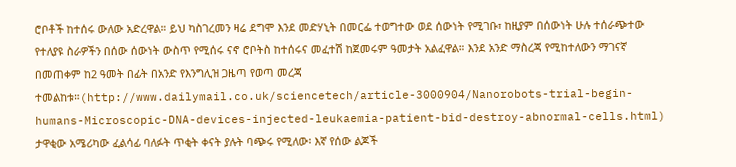ሮቦቶች ከተሰሩ ውለው አድረዋል። ይህ ካስገረመን ዛሬ ደግሞ እንደ መድሃኒት በመርፌ ተወግተው ወደ ሰውነት የሚገቡ፣ ከዚያም በሰውነት ሁሉ ተሰራጭተው የተለያዩ ስራዎችን በሰው ሰውነት ውስጥ የሚሰሩ ናኖ ሮቦትስ ከተሰሩና መፈተሽ ከጀመሩም ዓመታት አልፈዋል። እንደ አንድ ማስረጃ የሚከተለውን ማገናኛ በመጠቀም ከ2 ዓመት በፊት በአንድ የእንግሊዝ ጋዜጣ የወጣ መረጃ ተመልከቱ።(http://www.dailymail.co.uk/sciencetech/article-3000904/Nanorobots-trial-begin-humans-Microscopic-DNA-devices-injected-leukaemia-patient-bid-destroy-abnormal-cells.html)
ታዋቂው አሜሪካው ፈልሳፊ ባለፉት ጥቂት ቀናት ያሉት ባጭሩ የሚለው፡ እኛ የሰው ልጆች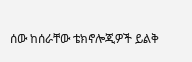ሰው ከሰራቸው ቴክኖሎጂዎች ይልቅ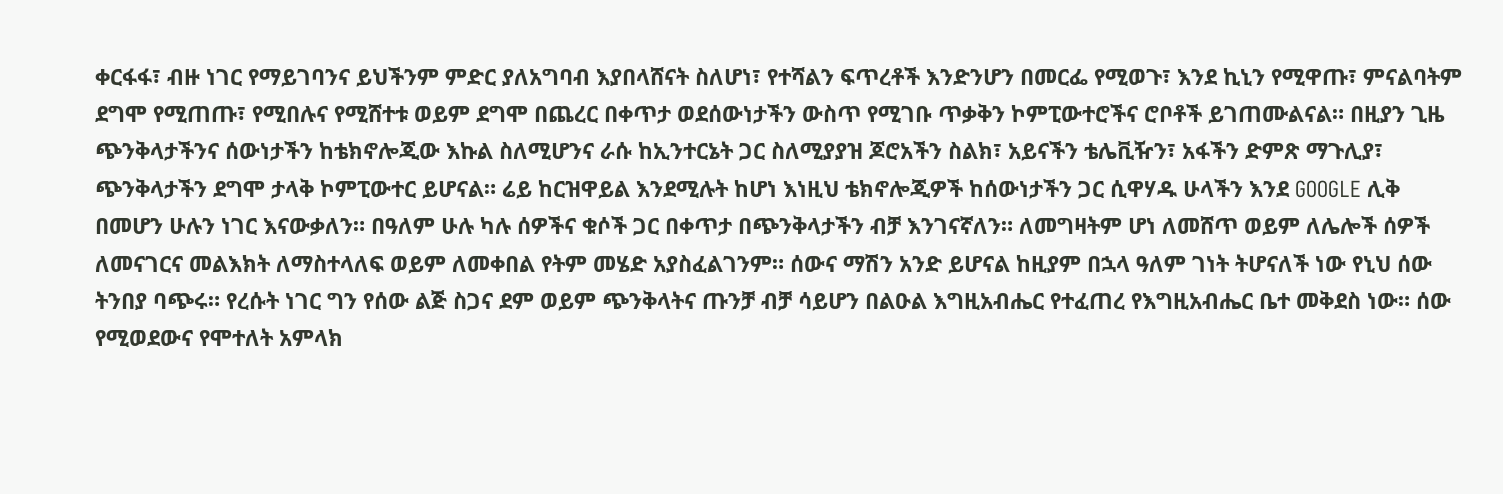ቀርፋፋ፣ ብዙ ነገር የማይገባንና ይህችንም ምድር ያለአግባብ እያበላሸናት ስለሆነ፣ የተሻልን ፍጥረቶች እንድንሆን በመርፌ የሚወጉ፣ እንደ ኪኒን የሚዋጡ፣ ምናልባትም ደግሞ የሚጠጡ፣ የሚበሉና የሚሸተቱ ወይም ደግሞ በጨረር በቀጥታ ወደሰውነታችን ውስጥ የሚገቡ ጥቃቅን ኮምፒውተሮችና ሮቦቶች ይገጠሙልናል። በዚያን ጊዜ ጭንቅላታችንና ሰውነታችን ከቴክኖሎጂው እኩል ስለሚሆንና ራሱ ከኢንተርኔት ጋር ስለሚያያዝ ጆሮአችን ስልክ፣ አይናችን ቴሌቪዥን፣ አፋችን ድምጽ ማጉሊያ፣ ጭንቅላታችን ደግሞ ታላቅ ኮምፒውተር ይሆናል። ሬይ ከርዝዋይል እንደሚሉት ከሆነ እነዚህ ቴክኖሎጂዎች ከሰውነታችን ጋር ሲዋሃዱ ሁላችን እንደ GOOGLE ሊቅ በመሆን ሁሉን ነገር እናውቃለን። በዓለም ሁሉ ካሉ ሰዎችና ቁሶች ጋር በቀጥታ በጭንቅላታችን ብቻ እንገናኛለን። ለመግዛትም ሆነ ለመሸጥ ወይም ለሌሎች ሰዎች ለመናገርና መልእክት ለማስተላለፍ ወይም ለመቀበል የትም መሄድ አያስፈልገንም። ሰውና ማሽን አንድ ይሆናል ከዚያም በኋላ ዓለም ገነት ትሆናለች ነው የኒህ ሰው ትንበያ ባጭሩ። የረሱት ነገር ግን የሰው ልጅ ስጋና ደም ወይም ጭንቅላትና ጡንቻ ብቻ ሳይሆን በልዑል እግዚአብሔር የተፈጠረ የእግዚአብሔር ቤተ መቅደስ ነው። ሰው የሚወደውና የሞተለት አምላክ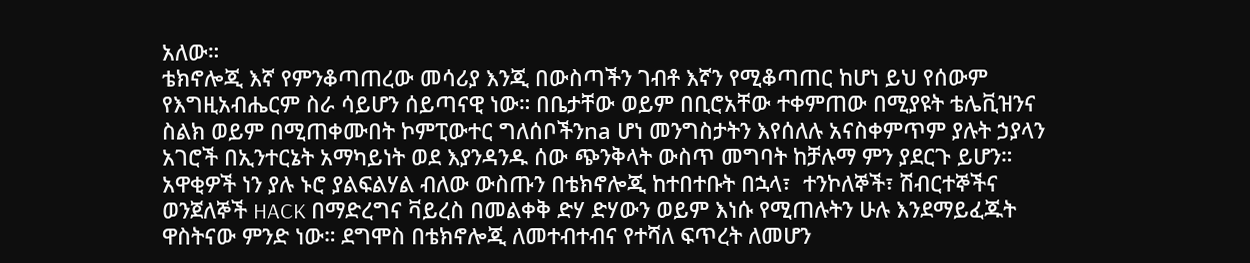አለው።
ቴክኖሎጂ እኛ የምንቆጣጠረው መሳሪያ እንጂ በውስጣችን ገብቶ እኛን የሚቆጣጠር ከሆነ ይህ የሰውም የእግዚአብሔርም ስራ ሳይሆን ሰይጣናዊ ነው። በቤታቸው ወይም በቢሮአቸው ተቀምጠው በሚያዩት ቴሌቪዝንና ስልክ ወይም በሚጠቀሙበት ኮምፒውተር ግለሰቦችንna ሆነ መንግስታትን እየሰለሉ አናስቀምጥም ያሉት ኃያላን አገሮች በኢንተርኔት አማካይነት ወደ እያንዳንዱ ሰው ጭንቅላት ውስጥ መግባት ከቻሉማ ምን ያደርጉ ይሆን። አዋቂዎች ነን ያሉ ኑሮ ያልፍልሃል ብለው ውስጡን በቴክኖሎጂ ከተበተቡት በኋላ፣  ተንኮለኞች፣ ሽብርተኞችና ወንጀለኞች HACK በማድረግና ቫይረስ በመልቀቅ ድሃ ድሃውን ወይም እነሱ የሚጠሉትን ሁሉ እንደማይፈጁት ዋስትናው ምንድ ነው። ደግሞስ በቴክኖሎጂ ለመተብተብና የተሻለ ፍጥረት ለመሆን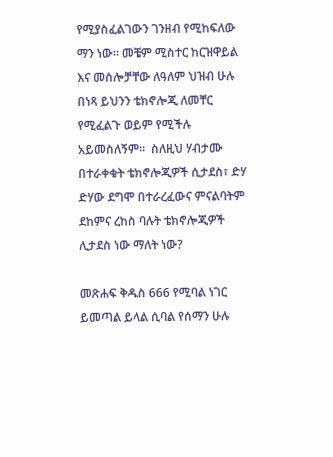የሚያስፈልገውን ገንዘብ የሚከፍለው ማን ነው። መቼም ሚስተር ከርዝዋይል እና መሰሎቻቸው ለዓለም ህዝብ ሁሉ በነጻ ይህንን ቴክኖሎጂ ለመቸር የሚፈልጉ ወይም የሚችሉ  አይመስለኝም።  ስለዚህ ሃብታሙ በተራቀቁት ቴክኖሎጂዎች ሲታደስ፣ ድሃ ድሃው ደግሞ በተራረፈውና ምናልባትም ደከምና ረከስ ባሉት ቴክኖሎጂዎች ሊታደስ ነው ማለት ነው?

መጽሐፍ ቅዱስ 666 የሚባል ነገር ይመጣል ይላል ሲባል የሰማን ሁሉ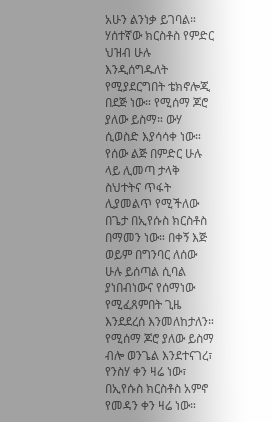አሁን ልንነቃ ይገባል። ሃሰተኛው ክርስቶስ የምድር ህዝብ ሁሉ እንዲሰግዱለት የሚያደርግበት ቴክኖሎጂ በደጅ ነው። የሚሰማ ጆሮ ያለው ይስማ። ውሃ ሲወስድ እያሳሳቀ ነው። የሰው ልጅ በምድር ሁሉ ላይ ሊመጣ ታላቅ ስህተትና ጥፋት ሊያመልጥ የሚችለው በጌታ በኢየሱስ ክርስቶስ በማመን ነው። በቀኝ እጅ ወይም በግንባር ለሰው ሁሉ ይሰጣል ሲባል ያነበብነውና የሰማነው የሚፈጸምበት ጊዜ እንደደረሰ እንመለከታለን። የሚሰማ ጆሮ ያለው ይስማ ብሎ ወንጌል እንደተናገረ፣ የንስሃ ቀን ዛሬ ነው፣ በኢየሱስ ክርስቶስ አምኖ የመዳን ቀን ዛሬ ነው።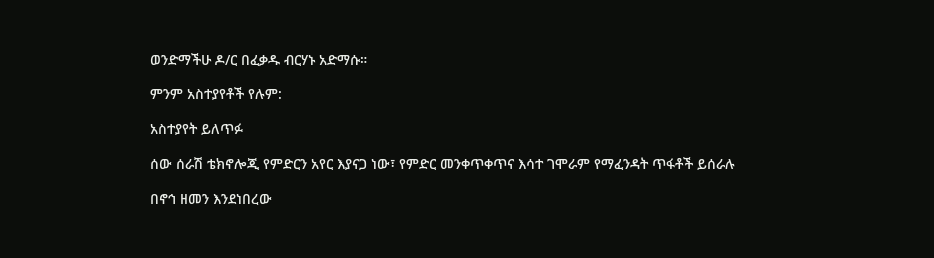ወንድማችሁ ዶ/ር በፈቃዱ ብርሃኑ አድማሱ።

ምንም አስተያየቶች የሉም:

አስተያየት ይለጥፉ

ሰው ሰራሽ ቴክኖሎጂ የምድርን አየር እያናጋ ነው፣ የምድር መንቀጥቀጥና እሳተ ገሞራም የማፈንዳት ጥፋቶች ይሰራሉ

በኖኅ ዘመን እንደነበረው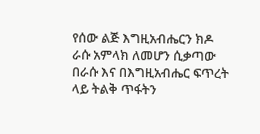የሰው ልጅ እግዚአብሔርን ክዶ ራሱ አምላክ ለመሆን ሲቃጣው በራሱ እና በእግዚአብሔር ፍጥረት ላይ ትልቅ ጥፋትን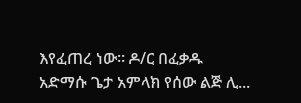እየፈጠረ ነው። ዶ/ር በፈቃዱ አድማሱ ጌታ አምላክ የሰው ልጅ ሊ...